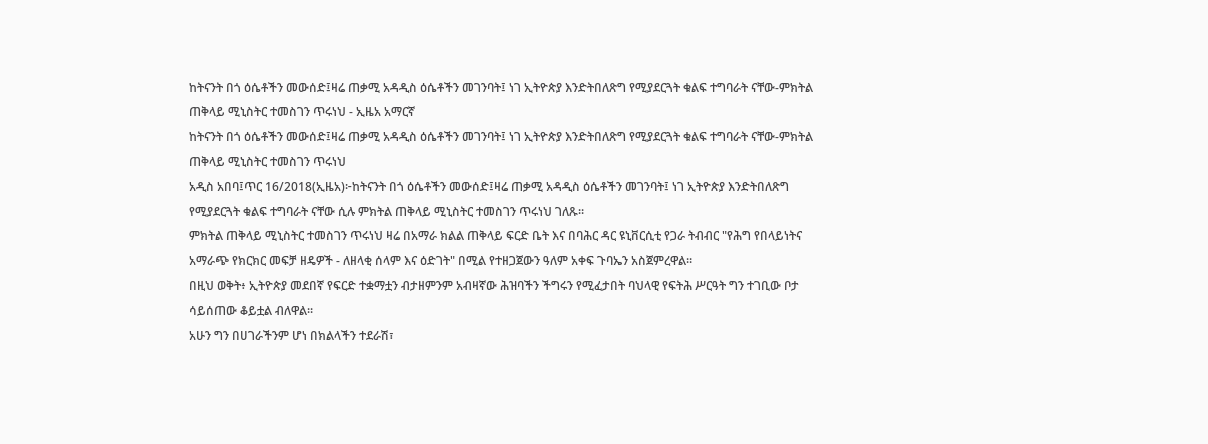ከትናንት በጎ ዕሴቶችን መውሰድ፤ዛሬ ጠቃሚ አዳዲስ ዕሴቶችን መገንባት፤ ነገ ኢትዮጵያ እንድትበለጽግ የሚያደርጓት ቁልፍ ተግባራት ናቸው-ምክትል ጠቅላይ ሚኒስትር ተመስገን ጥሩነህ - ኢዜአ አማርኛ
ከትናንት በጎ ዕሴቶችን መውሰድ፤ዛሬ ጠቃሚ አዳዲስ ዕሴቶችን መገንባት፤ ነገ ኢትዮጵያ እንድትበለጽግ የሚያደርጓት ቁልፍ ተግባራት ናቸው-ምክትል ጠቅላይ ሚኒስትር ተመስገን ጥሩነህ
አዲስ አበባ፤ጥር 16/2018(ኢዜአ)፦ከትናንት በጎ ዕሴቶችን መውሰድ፤ዛሬ ጠቃሚ አዳዲስ ዕሴቶችን መገንባት፤ ነገ ኢትዮጵያ እንድትበለጽግ የሚያደርጓት ቁልፍ ተግባራት ናቸው ሲሉ ምክትል ጠቅላይ ሚኒስትር ተመስገን ጥሩነህ ገለጹ።
ምክትል ጠቅላይ ሚኒስትር ተመስገን ጥሩነህ ዛሬ በአማራ ክልል ጠቅላይ ፍርድ ቤት እና በባሕር ዳር ዩኒቨርሲቲ የጋራ ትብብር "የሕግ የበላይነትና አማራጭ የክርክር መፍቻ ዘዴዎች - ለዘላቂ ሰላም እና ዕድገት" በሚል የተዘጋጀውን ዓለም አቀፍ ጉባኤን አስጀምረዋል።
በዚህ ወቅት፥ ኢትዮጵያ መደበኛ የፍርድ ተቋማቷን ብታዘምንም አብዛኛው ሕዝባችን ችግሩን የሚፈታበት ባህላዊ የፍትሕ ሥርዓት ግን ተገቢው ቦታ ሳይሰጠው ቆይቷል ብለዋል፡፡
አሁን ግን በሀገራችንም ሆነ በክልላችን ተደራሽ፣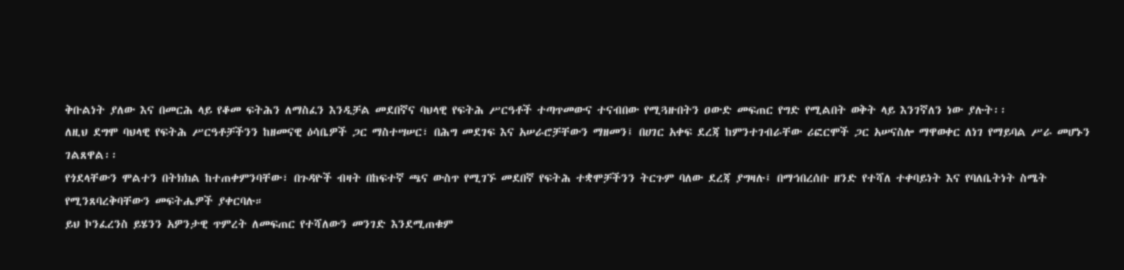ቅቡልነት ያለው እና በመርሕ ላይ የቆመ ፍትሕን ለማስፈን እንዲቻል መደበኛና ባህላዊ የፍትሕ ሥርዓቶች ተጣጥመውና ተናብበው የሚጓዙበትን ዐውድ መፍጠር የግድ የሚልበት ወቅት ላይ እንገኛለን ነው ያሉት፡፡
ለዚህ ደግሞ ባህላዊ የፍትሕ ሥርዓቶቻችንን ከዘመናዊ ዕሳቤዎች ጋር ማስተሣሠር፣ በሕግ መደገፍ እና አሠራሮቻቸውን ማዘመን፤ በሀገር አቀፍ ደረጃ ከምንተገብራቸው ሪፎርሞች ጋር አሠናስሎ ማዋወቀር ለነገ የማይባል ሥራ መሆኑን ገልጸዋል፡፡
የጎደላቸውን ሞልተን በትክክል ከተጠቀምንባቸው፣ በጉዳዮች ብዛት በከፍተኛ ጫና ውስጥ የሚገኙ መደበኛ የፍትሕ ተቋሞቻችንን ትርጉም ባለው ደረጃ ያግዛሉ፤ በማኅበረሰቡ ዘንድ የተሻለ ተቀባይነት እና የባለቤትነት ስሜት የሚንጸባረቅባቸውን መፍትሔዎች ያቀርባሉ።
ይህ ኮንፈረንስ ይሄንን አዎንታዊ ጥምረት ለመፍጠር የተሻለውን መንገድ እንደሚጠቁም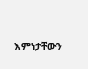እምነታቸውን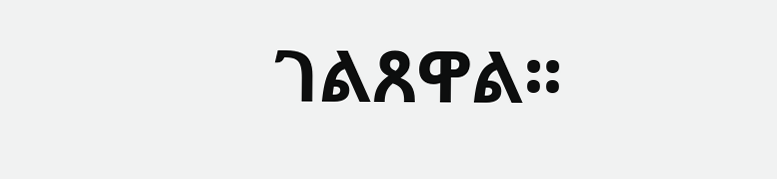ገልጸዋል፡፡